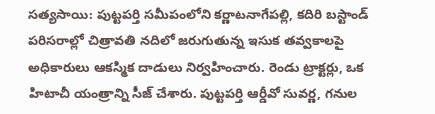సత్యసాయి: పుట్టపర్తి సమీపంలోని కర్ణాటనాగేపల్లి, కదిరి బస్టాండ్ పరిసరాల్లో చిత్రావతి నదిలో జరుగుతున్న ఇసుక తవ్వకాలపై అధికారులు ఆకస్మిక దాడులు నిర్వహించారు. రెండు ట్రాక్టర్లు, ఒక హిటాచీ యంత్రాన్ని సీజ్ చేశారు. పుట్టపర్తి ఆర్డీవో సువర్ణ, గనుల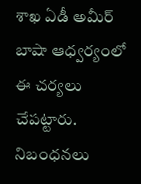శాఖ ఏడీ అమీర్ బాషా ఆధ్వర్యంలో ఈ చర్యలు చేపట్టారు. నిబంధనలు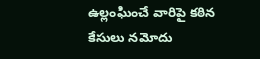ఉల్లంఘించే వారిపై కఠిన కేసులు నమోదు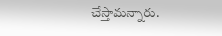చేస్తామన్నారు.